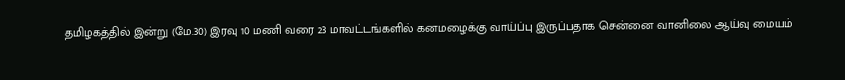தமிழகத்தில் இன்று (மே.30) இரவு 10 மணி வரை 23 மாவட்டங்களில் கனமழைக்கு வாய்ப்பு இருப்பதாக சென்னை வானிலை ஆய்வு மையம்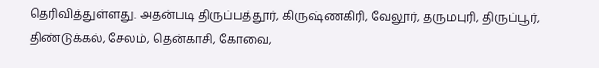தெரிவித்துள்ளது. அதன்படி திருப்பத்தூர், கிருஷ்ணகிரி, வேலூர், தருமபுரி, திருப்பூர், திண்டுக்கல், சேலம், தென்காசி, கோவை,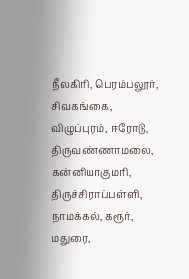நீலகிரி, பெரம்பலூர், சிவகங்கை, விழுப்புரம், ஈரோடு, திருவண்ணாமலை, கன்னியாகுமரி, திருச்சிராப்பள்ளி, நாமக்கல், கரூர், மதுரை,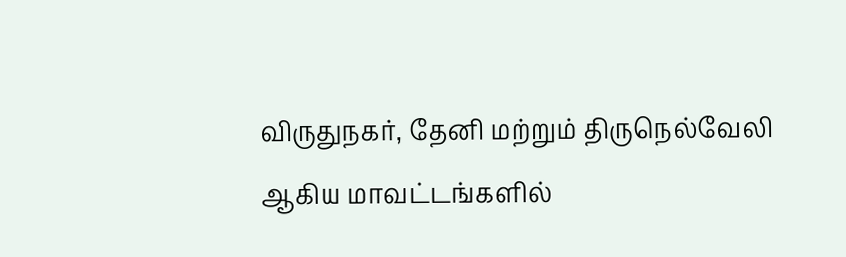விருதுநகர், தேனி மற்றும் திருநெல்வேலி ஆகிய மாவட்டங்களில்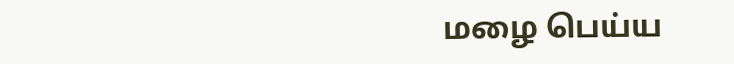மழை பெய்ய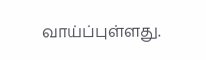வாய்ப்புள்ளது.